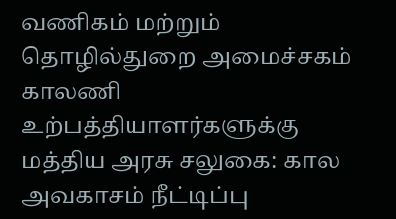வணிகம் மற்றும் தொழில்துறை அமைச்சகம்
காலணி உற்பத்தியாளர்களுக்கு மத்திய அரசு சலுகை: கால அவகாசம் நீட்டிப்பு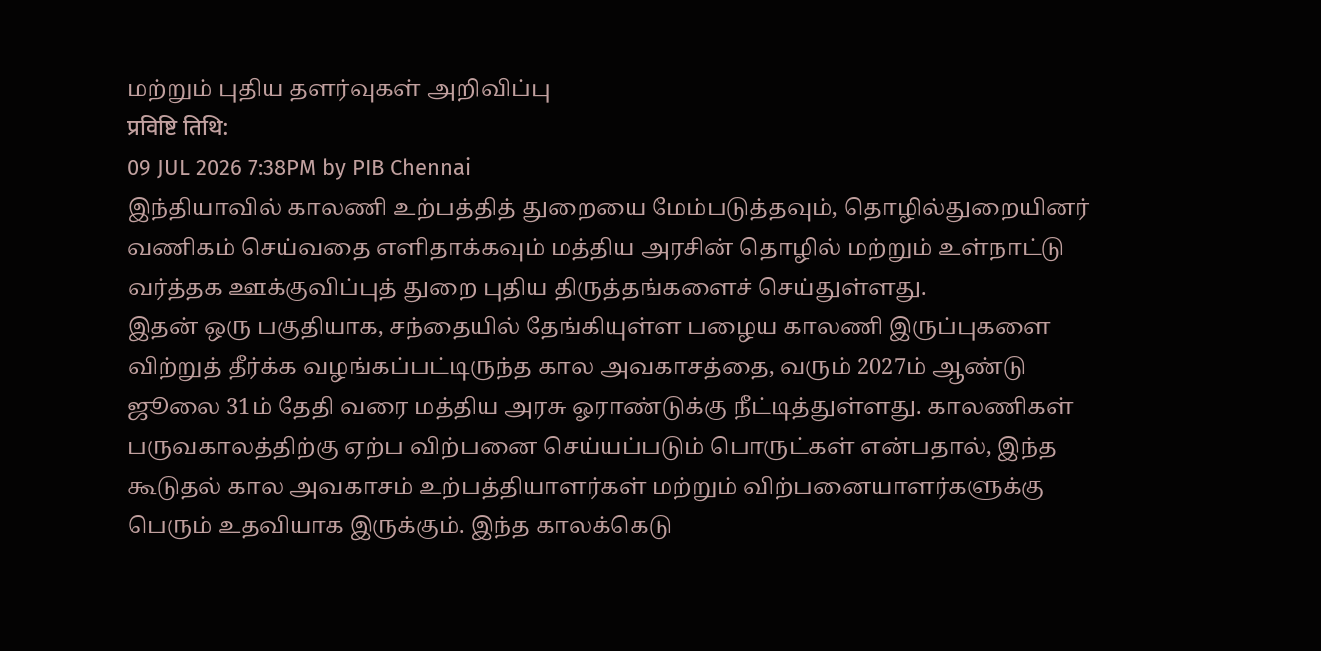மற்றும் புதிய தளர்வுகள் அறிவிப்பு
प्रविष्टि तिथि:
09 JUL 2026 7:38PM by PIB Chennai
இந்தியாவில் காலணி உற்பத்தித் துறையை மேம்படுத்தவும், தொழில்துறையினர் வணிகம் செய்வதை எளிதாக்கவும் மத்திய அரசின் தொழில் மற்றும் உள்நாட்டு வர்த்தக ஊக்குவிப்புத் துறை புதிய திருத்தங்களைச் செய்துள்ளது.
இதன் ஒரு பகுதியாக, சந்தையில் தேங்கியுள்ள பழைய காலணி இருப்புகளை விற்றுத் தீர்க்க வழங்கப்பட்டிருந்த கால அவகாசத்தை, வரும் 2027ம் ஆண்டு ஜூலை 31ம் தேதி வரை மத்திய அரசு ஓராண்டுக்கு நீட்டித்துள்ளது. காலணிகள் பருவகாலத்திற்கு ஏற்ப விற்பனை செய்யப்படும் பொருட்கள் என்பதால், இந்த கூடுதல் கால அவகாசம் உற்பத்தியாளர்கள் மற்றும் விற்பனையாளர்களுக்கு பெரும் உதவியாக இருக்கும். இந்த காலக்கெடு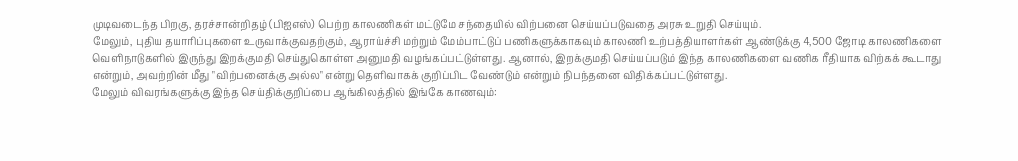முடிவடைந்த பிறகு, தரச்சான்றிதழ் (பிஐஎஸ்) பெற்ற காலணிகள் மட்டுமே சந்தையில் விற்பனை செய்யப்படுவதை அரசு உறுதி செய்யும்.
மேலும், புதிய தயாரிப்புகளை உருவாக்குவதற்கும், ஆராய்ச்சி மற்றும் மேம்பாட்டுப் பணிகளுக்காகவும் காலணி உற்பத்தியாளர்கள் ஆண்டுக்கு 4,500 ஜோடி காலணிகளை வெளிநாடுகளில் இருந்து இறக்குமதி செய்துகொள்ள அனுமதி வழங்கப்பட்டுள்ளது. ஆனால், இறக்குமதி செய்யப்படும் இந்த காலணிகளை வணிக ரீதியாக விற்கக் கூடாது என்றும், அவற்றின் மீது "விற்பனைக்கு அல்ல" என்று தெளிவாகக் குறிப்பிட வேண்டும் என்றும் நிபந்தனை விதிக்கப்பட்டுள்ளது.
மேலும் விவரங்களுக்கு இந்த செய்திக்குறிப்பை ஆங்கிலத்தில் இங்கே காணவும்: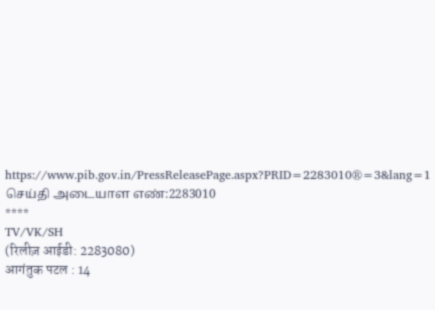https://www.pib.gov.in/PressReleasePage.aspx?PRID=2283010®=3&lang=1
செய்தி அடையாள எண்:2283010
****
TV/VK/SH
(रिलीज़ आईडी: 2283080)
आगंतुक पटल : 14